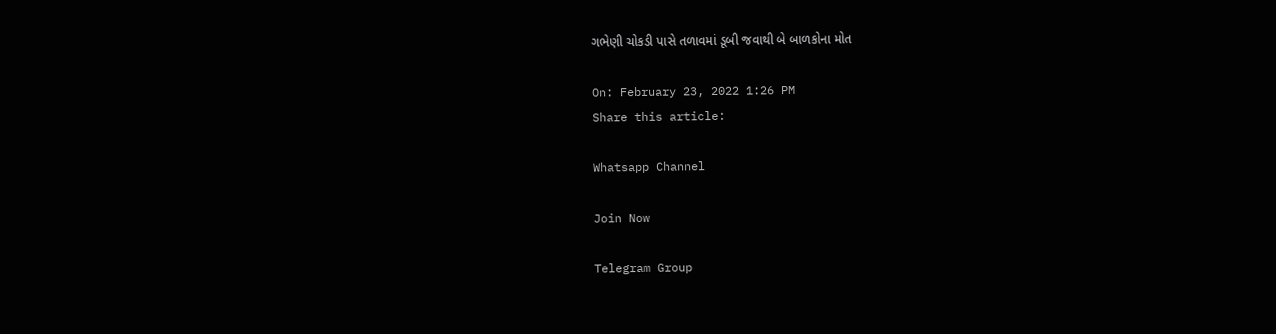ગભેણી ચોકડી પાસે તળાવમાં ડૂબી જવાથી બે બાળકોના મોત

On: February 23, 2022 1:26 PM
Share this article:

Whatsapp Channel

Join Now

Telegram Group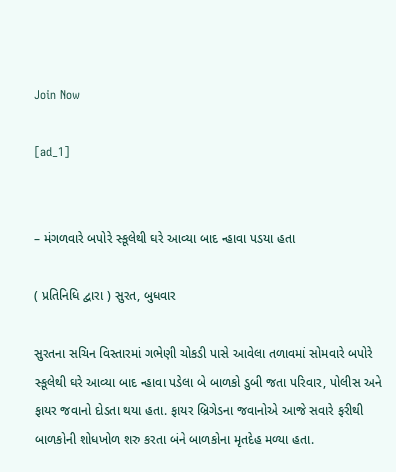Join Now

[ad_1]


– મંગળવારે બપોરે સ્કૂલેથી ઘરે આવ્યા બાદ ન્હાવા પડયા હતા

( પ્રતિનિધિ દ્વારા ) સુરત, બુધવાર

સુરતના સચિન વિસ્તારમાં ગભેણી ચોકડી પાસે આવેલા તળાવમાં સોમવારે બપોરે સ્કૂલેથી ઘરે આવ્યા બાદ ન્હાવા પડેલા બે બાળકો ડુબી જતા પરિવાર, પોલીસ અને ફાયર જવાનો દોડતા થયા હતા. ફાયર બ્રિગેડના જવાનોએ આજે સવારે ફરીથી બાળકોની શોધખોળ શરુ કરતા બંને બાળકોના મૃતદેહ મળ્યા હતા.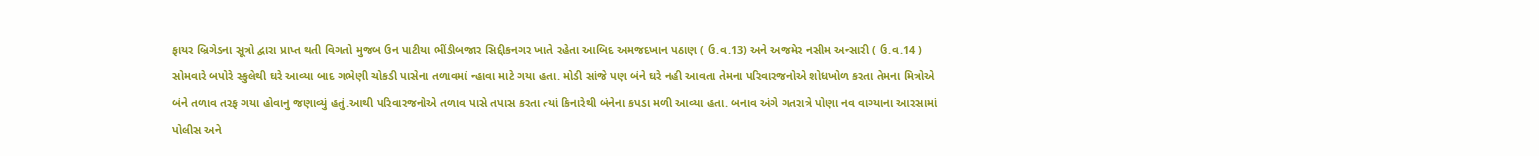ફાયર બ્રિગેડના સૂત્રો દ્વારા પ્રાપ્ત થતી વિગતો મુજબ ઉન પાટીયા ભીંડીબજાર સિદ્દીકનગર ખાતે રહેતા આબિદ અમજદખાન પઠાણ ( ઉ.વ.13) અને અજમેર નસીમ અન્સારી ( ઉ.વ.14 ) સોમવારે બપોરે સ્કુલેથી ઘરે આવ્યા બાદ ગભેણી ચોકડી પાસેના તળાવમાં ન્હાવા માટે ગયા હતા. મોડી સાંજે પણ બંને ઘરે નહી આવતા તેમના પરિવારજનોએ શોધખોળ કરતા તેમના મિત્રોએ બંને તળાવ તરફ ગયા હોવાનુ જણાવ્યું હતું.આથી પરિવારજનોએ તળાવ પાસે તપાસ કરતા ત્યાં કિનારેથી બંનેના કપડા મળી આવ્યા હતા. બનાવ અંગે ગતરાત્રે પોણા નવ વાગ્યાના આરસામાં પોલીસ અને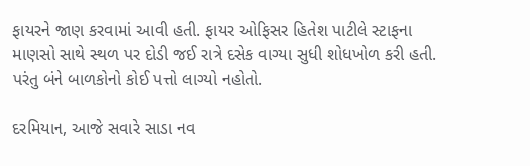ફાયરને જાણ કરવામાં આવી હતી. ફાયર ઓફિસર હિતેશ પાટીલે સ્ટાફના માણસો સાથે સ્થળ પર દોડી જઈ રાત્રે દસેક વાગ્યા સુધી શોધખોળ કરી હતી. પરંતુ બંને બાળકોનો કોઈ પત્તો લાગ્યો નહોતો.

દરમિયાન, આજે સવારે સાડા નવ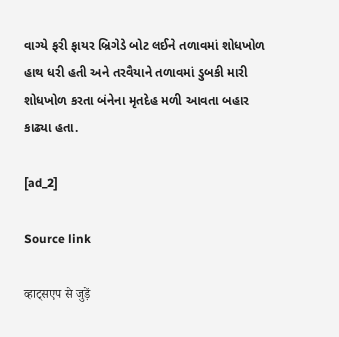વાગ્યે ફરી ફાયર બ્રિગેડે બોટ લઈને તળાવમાં શોધખોળ હાથ ધરી હતી અને તરવૈયાને તળાવમાં ડુબકી મારી શોધખોળ કરતા બંનેના મૃતદેહ મળી આવતા બહાર કાઢ્યા હતા.

[ad_2]

Source link

व्हाट्सएप से जुड़ें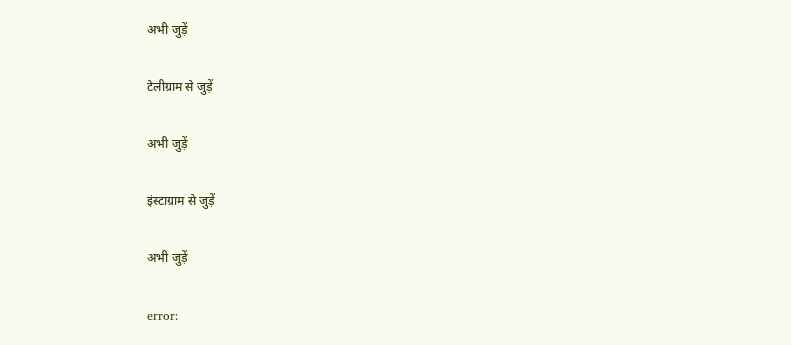अभी जुड़ें

टेलीग्राम से जुड़ें

अभी जुड़ें

इंस्टाग्राम से जुड़ें

अभी जुड़ें

error: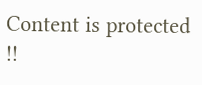Content is protected !!